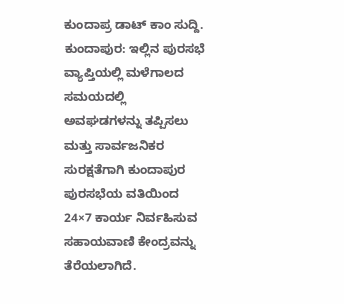ಕುಂದಾಪ್ರ ಡಾಟ್ ಕಾಂ ಸುದ್ದಿ.
ಕುಂದಾಪುರ: ಇಲ್ಲಿನ ಪುರಸಭೆ ವ್ಯಾಪ್ತಿಯಲ್ಲಿ ಮಳೆಗಾಲದ ಸಮಯದಲ್ಲಿ ಅವಘಡಗಳನ್ನು ತಪ್ಪಿಸಲು ಮತ್ತು ಸಾರ್ವಜನಿಕರ ಸುರಕ್ಷತೆಗಾಗಿ ಕುಂದಾಪುರ ಪುರಸಭೆಯ ವತಿಯಿಂದ 24×7 ಕಾರ್ಯ ನಿರ್ವಹಿಸುವ ಸಹಾಯವಾಣಿ ಕೇಂದ್ರವನ್ನು ತೆರೆಯಲಾಗಿದೆ.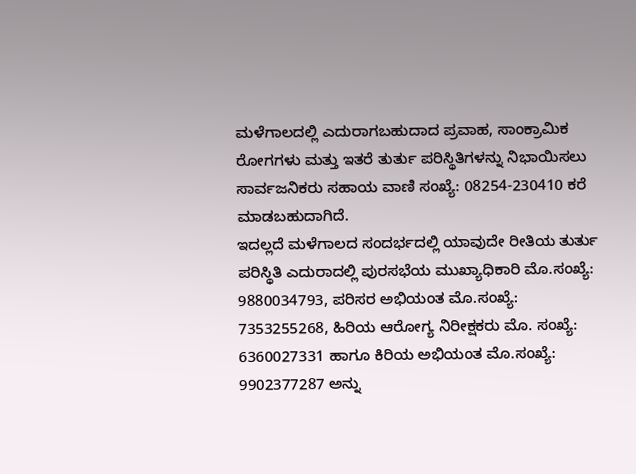ಮಳೆಗಾಲದಲ್ಲಿ ಎದುರಾಗಬಹುದಾದ ಪ್ರವಾಹ, ಸಾಂಕ್ರಾಮಿಕ ರೋಗಗಳು ಮತ್ತು ಇತರೆ ತುರ್ತು ಪರಿಸ್ಥಿತಿಗಳನ್ನು ನಿಭಾಯಿಸಲು ಸಾರ್ವಜನಿಕರು ಸಹಾಯ ವಾಣಿ ಸಂಖ್ಯೆ: 08254-230410 ಕರೆ ಮಾಡಬಹುದಾಗಿದೆ.
ಇದಲ್ಲದೆ ಮಳೆಗಾಲದ ಸಂದರ್ಭದಲ್ಲಿ ಯಾವುದೇ ರೀತಿಯ ತುರ್ತು ಪರಿಸ್ಥಿತಿ ಎದುರಾದಲ್ಲಿ ಪುರಸಭೆಯ ಮುಖ್ಯಾಧಿಕಾರಿ ಮೊ.ಸಂಖ್ಯೆ: 9880034793, ಪರಿಸರ ಅಭಿಯಂತ ಮೊ.ಸಂಖ್ಯೆ: 7353255268, ಹಿರಿಯ ಆರೋಗ್ಯ ನಿರೀಕ್ಷಕರು ಮೊ. ಸಂಖ್ಯೆ: 6360027331 ಹಾಗೂ ಕಿರಿಯ ಅಭಿಯಂತ ಮೊ.ಸಂಖ್ಯೆ: 9902377287 ಅನ್ನು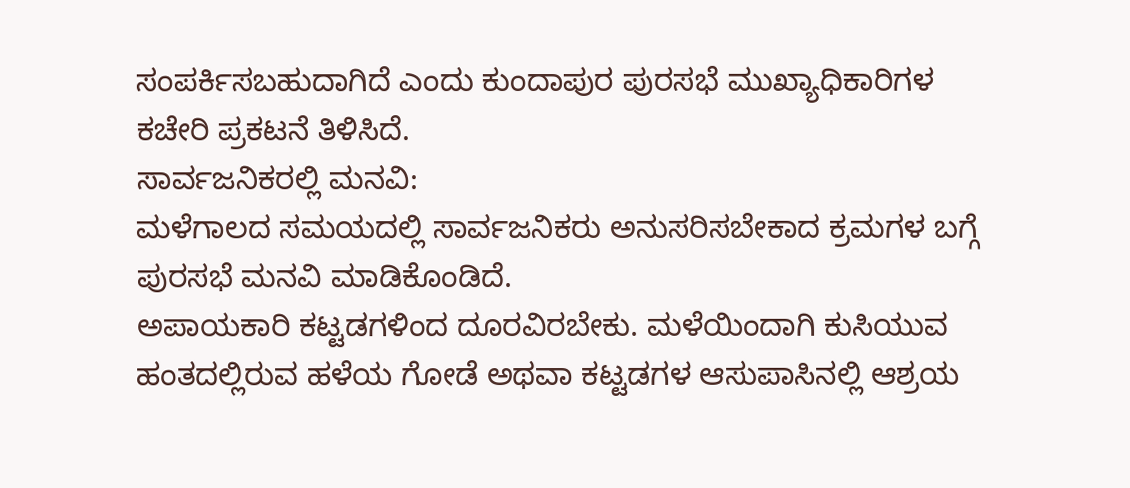ಸಂಪರ್ಕಿಸಬಹುದಾಗಿದೆ ಎಂದು ಕುಂದಾಪುರ ಪುರಸಭೆ ಮುಖ್ಯಾಧಿಕಾರಿಗಳ ಕಚೇರಿ ಪ್ರಕಟನೆ ತಿಳಿಸಿದೆ.
ಸಾರ್ವಜನಿಕರಲ್ಲಿ ಮನವಿ:
ಮಳೆಗಾಲದ ಸಮಯದಲ್ಲಿ ಸಾರ್ವಜನಿಕರು ಅನುಸರಿಸಬೇಕಾದ ಕ್ರಮಗಳ ಬಗ್ಗೆ ಪುರಸಭೆ ಮನವಿ ಮಾಡಿಕೊಂಡಿದೆ.
ಅಪಾಯಕಾರಿ ಕಟ್ಟಡಗಳಿಂದ ದೂರವಿರಬೇಕು. ಮಳೆಯಿಂದಾಗಿ ಕುಸಿಯುವ ಹಂತದಲ್ಲಿರುವ ಹಳೆಯ ಗೋಡೆ ಅಥವಾ ಕಟ್ಟಡಗಳ ಆಸುಪಾಸಿನಲ್ಲಿ ಆಶ್ರಯ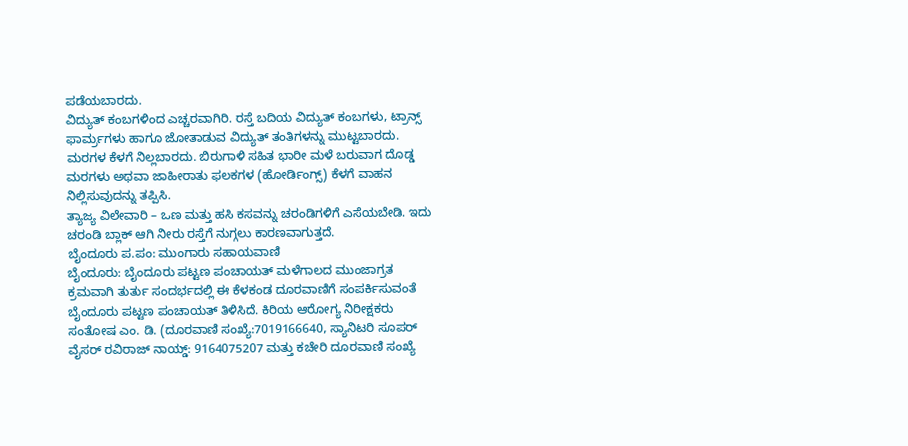ಪಡೆಯಬಾರದು.
ವಿದ್ಯುತ್ ಕಂಬಗಳಿಂದ ಎಚ್ಚರವಾಗಿರಿ. ರಸ್ತೆ ಬದಿಯ ವಿದ್ಯುತ್ ಕಂಬಗಳು, ಟ್ರಾನ್ಸ್ ಫಾರ್ಮ್ರಗಳು ಹಾಗೂ ಜೋತಾಡುವ ವಿದ್ಯುತ್ ತಂತಿಗಳನ್ನು ಮುಟ್ಟಬಾರದು.
ಮರಗಳ ಕೆಳಗೆ ನಿಲ್ಲಬಾರದು. ಬಿರುಗಾಳಿ ಸಹಿತ ಭಾರೀ ಮಳೆ ಬರುವಾಗ ದೊಡ್ಡ ಮರಗಳು ಅಥವಾ ಜಾಹೀರಾತು ಫಲಕಗಳ (ಹೋರ್ಡಿಂಗ್ಸ್) ಕೆಳಗೆ ವಾಹನ ನಿಲ್ಲಿಸುವುದನ್ನು ತಪ್ಪಿಸಿ.
ತ್ಯಾಜ್ಯ ವಿಲೇವಾರಿ – ಒಣ ಮತ್ತು ಹಸಿ ಕಸವನ್ನು ಚರಂಡಿಗಳಿಗೆ ಎಸೆಯಬೇಡಿ. ಇದು ಚರಂಡಿ ಬ್ಲಾಕ್ ಆಗಿ ನೀರು ರಸ್ತೆಗೆ ನುಗ್ಗಲು ಕಾರಣವಾಗುತ್ತದೆ.
ಬೈಂದೂರು ಪ.ಪಂ: ಮುಂಗಾರು ಸಹಾಯವಾಣಿ
ಬೈಂದೂರು: ಬೈಂದೂರು ಪಟ್ಟಣ ಪಂಚಾಯತ್ ಮಳೆಗಾಲದ ಮುಂಜಾಗ್ರತ ಕ್ರಮವಾಗಿ ತುರ್ತು ಸಂದರ್ಭದಲ್ಲಿ ಈ ಕೆಳಕಂಡ ದೂರವಾಣಿಗೆ ಸಂಪರ್ಕಿಸುವಂತೆ ಬೈಂದೂರು ಪಟ್ಟಣ ಪಂಚಾಯತ್ ತಿಳಿಸಿದೆ. ಕಿರಿಯ ಆರೋಗ್ಯ ನಿರೀಕ್ಷಕರು ಸಂತೋಷ ಎಂ. ಡಿ. (ದೂರವಾಣಿ ಸಂಖ್ಯೆ:7019166640, ಸ್ಯಾನಿಟರಿ ಸೂಪರ್ ವೈಸರ್ ರವಿರಾಜ್ ನಾಯ್ಡ್: 9164075207 ಮತ್ತು ಕಚೇರಿ ದೂರವಾಣಿ ಸಂಖ್ಯೆ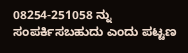08254-251058 ನ್ನು ಸಂಪರ್ಕಿಸಬಹುದು ಎಂದು ಪಟ್ಟಣ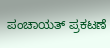ಪಂಚಾಯತ್ ಪ್ರಕಟಣೆ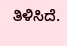ತಿಳಿಸಿದೆ.